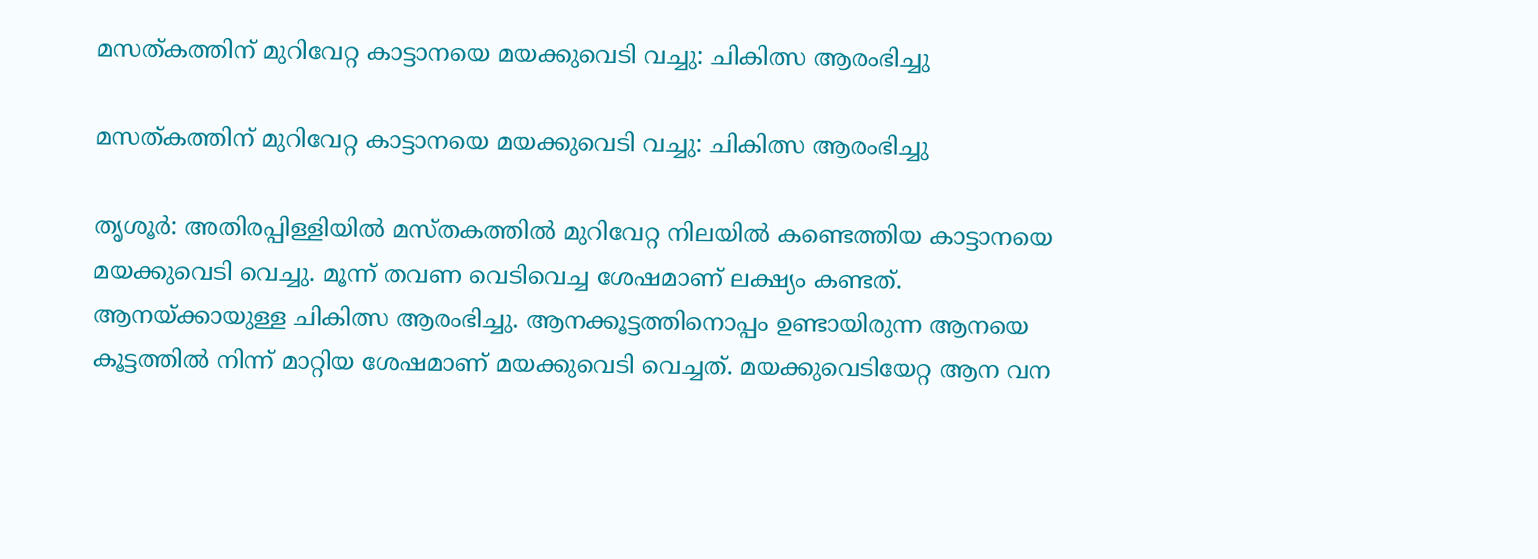മസത്കത്തിന് മുറിവേറ്റ കാട്ടാനയെ മയക്കുവെടി വച്ചു: ചികിത്സ ആരംഭിച്ചു

മസത്കത്തിന് മുറിവേറ്റ കാട്ടാനയെ മയക്കുവെടി വച്ചു: ചികിത്സ ആരംഭിച്ചു

തൃശൂര്‍: അതിരപ്പിള്ളിയില്‍ മസ്തകത്തില്‍ മുറിവേറ്റ നിലയില്‍ കണ്ടെത്തിയ കാട്ടാനയെ മയക്കുവെടി വെച്ചു. മൂന്ന് തവണ വെടിവെച്ച ശേഷമാണ് ലക്ഷ്യം കണ്ടത്. ആനയ്ക്കായുള്ള ചികിത്സ ആരംഭിച്ചു. ആനക്കൂട്ടത്തിനൊപ്പം ഉണ്ടായിരുന്ന ആനയെ കൂട്ടത്തില്‍ നിന്ന് മാറ്റിയ ശേഷമാണ് മയക്കുവെടി വെച്ചത്. മയക്കുവെടിയേറ്റ ആന വന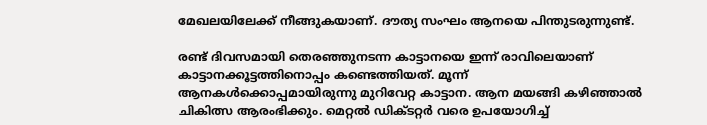മേഖലയിലേക്ക് നീങ്ങുകയാണ്. ദൗത്യ സംഘം ആനയെ പിന്തുടരുന്നുണ്ട്.

രണ്ട് ദിവസമായി തെരഞ്ഞുനടന്ന കാട്ടാനയെ ഇന്ന് രാവിലെയാണ് കാട്ടാനക്കൂട്ടത്തിനൊപ്പം കണ്ടെത്തിയത്. മൂന്ന് ആനകള്‍ക്കൊപ്പമായിരുന്നു മുറിവേറ്റ കാട്ടാന. ആന മയങ്ങി കഴിഞ്ഞാല്‍ ചികിത്സ ആരംഭിക്കും. മെറ്റല്‍ ഡിക്ടറ്റര്‍ വരെ ഉപയോഗിച്ച്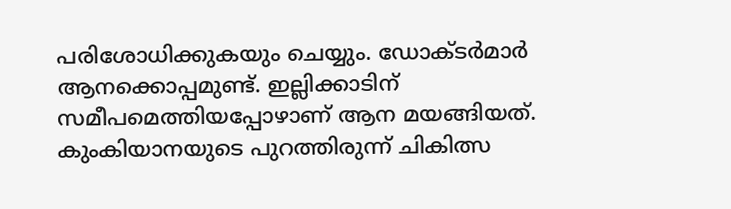പരിശോധിക്കുകയും ചെയ്യും. ഡോക്ടര്‍മാര്‍ ആനക്കൊപ്പമുണ്ട്. ഇല്ലിക്കാടിന് സമീപമെത്തിയപ്പോഴാണ് ആന മയങ്ങിയത്. കുംകിയാനയുടെ പുറത്തിരുന്ന് ചികിത്സ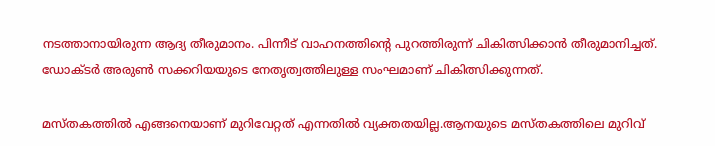നടത്താനായിരുന്ന ആദ്യ തീരുമാനം. പിന്നീട് വാഹനത്തിന്റെ പുറത്തിരുന്ന് ചികിത്സിക്കാന്‍ തീരുമാനിച്ചത്. ഡോക്ടര്‍ അരുണ്‍ സക്കറിയയുടെ നേതൃത്വത്തിലുള്ള സംഘമാണ് ചികിത്സിക്കുന്നത്.

മസ്തകത്തില്‍ എങ്ങനെയാണ് മുറിവേറ്റത് എന്നതില്‍ വ്യക്തതയില്ല.ആനയുടെ മസ്തകത്തിലെ മുറിവ്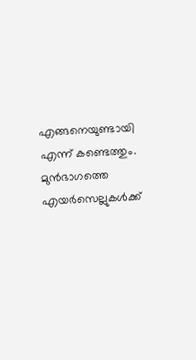എങ്ങനെയുണ്ടായി എന്ന് കണ്ടെത്തും. മുന്‍ഭാഗത്തെ എയര്‍സെല്ലുകള്‍ക്ക്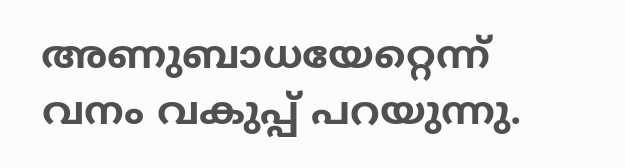അണുബാധയേറ്റെന്ന് വനം വകുപ്പ് പറയുന്നു.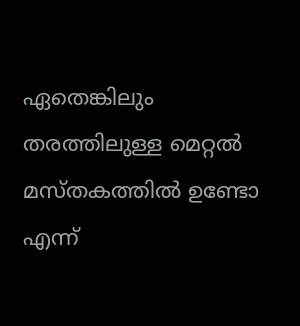ഏതെങ്കിലും തരത്തിലുള്ള മെറ്റല്‍ മസ്തകത്തില്‍ ഉണ്ടോ എന്ന്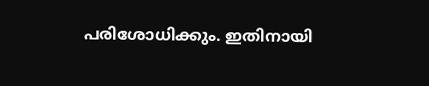പരിശോധിക്കും. ഇതിനായി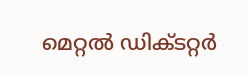മെറ്റല്‍ ഡിക്ടറ്റര്‍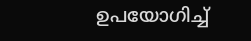ഉപയോഗിച്ച്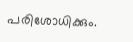പരിശോധിക്കും.